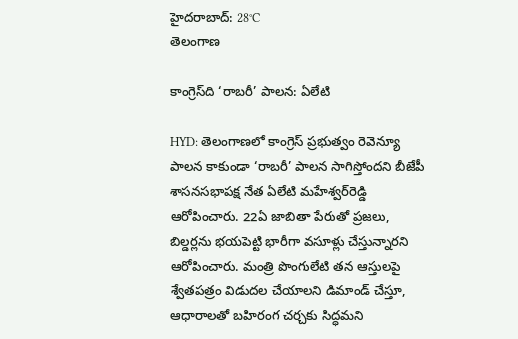హైదరాబాద్: 28°C
తెలంగాణ

కాంగ్రెస్‌ది ‘రాబరీ’ పాలన: ఏలేటి

HYD: తెలంగాణలో కాంగ్రెస్ ప్రభుత్వం రెవెన్యూ పాలన కాకుండా ‘రాబరీ’ పాలన సాగిస్తోందని బీజేపీ శాసనసభాపక్ష నేత ఏలేటి మహేశ్వర్‌రెడ్డి ఆరోపించారు. 22ఏ జాబితా పేరుతో ప్రజలు, బిల్డర్లను భయపెట్టి భారీగా వసూళ్లు చేస్తున్నారని ఆరోపించారు. మంత్రి పొంగులేటి తన ఆస్తులపై శ్వేతపత్రం విడుదల చేయాలని డిమాండ్ చేస్తూ, ఆధారాలతో బహిరంగ చర్చకు సిద్ధమని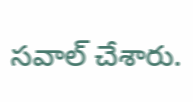సవాల్ చేశారు.